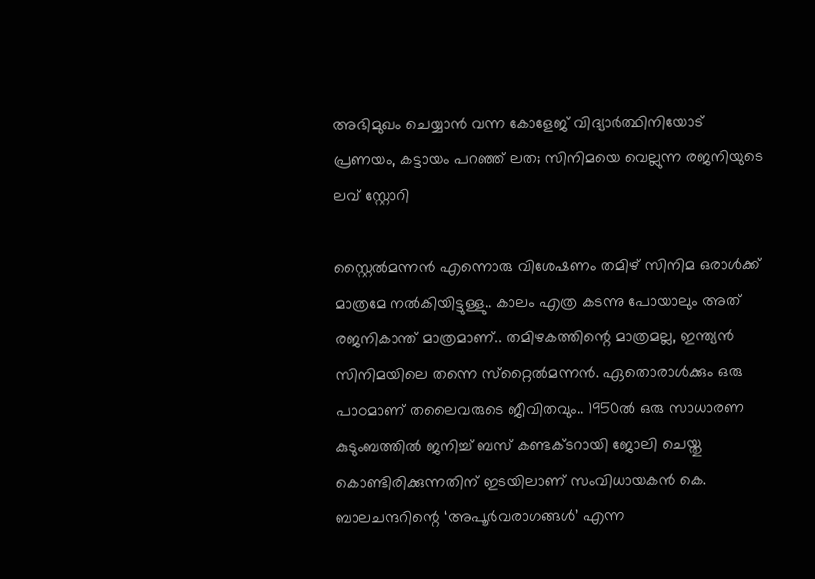അഭിമുഖം ചെയ്യാന്‍ വന്ന കോളേജ് വിദ്യാര്‍ത്ഥിനിയോട് പ്രണയം, കട്ടായം പറഞ്ഞ് ലത; സിനിമയെ വെല്ലുന്ന രജനിയുടെ ലവ് സ്റ്റോറി

സ്റ്റൈല്‍മന്നന്‍ എന്നൊരു വിശേഷണം തമിഴ് സിനിമ ഒരാള്‍ക്ക് മാത്രമേ നല്‍കിയിട്ടുള്ളു.. കാലം എത്ര കടന്നു പോയാലും അത് രജനികാന്ത് മാത്രമാണ്.. തമിഴകത്തിന്റെ മാത്രമല്ല, ഇന്ത്യന്‍ സിനിമയിലെ തന്നെ സ്‌റ്റൈല്‍മന്നന്‍. ഏതൊരാള്‍ക്കും ഒരു പാഠമാണ് തലൈവരുടെ ജീവിതവും.. 1950ല്‍ ഒരു സാധാരണ കുടുംബത്തില്‍ ജനിച്ച് ബസ് കണ്ടക്ടറായി ജോലി ചെയ്തു കൊണ്ടിരിക്കുന്നതിന് ഇടയിലാണ് സംവിധായകന്‍ കെ. ബാലചന്ദറിന്റെ ‘അപൂര്‍വരാഗങ്ങള്‍’ എന്ന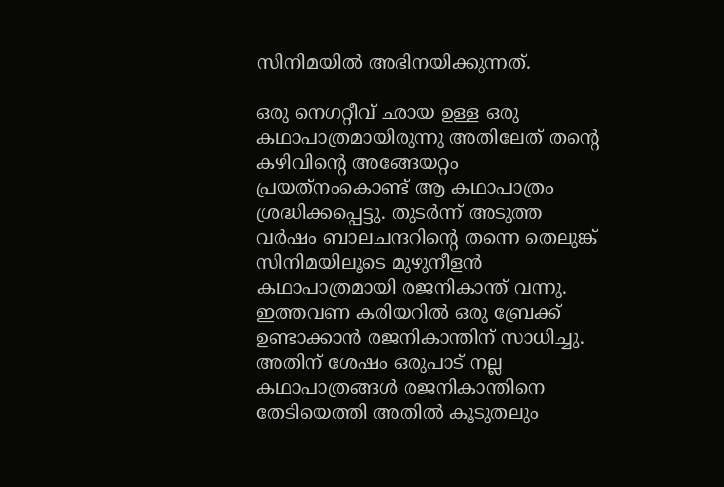സിനിമയില്‍ അഭിനയിക്കുന്നത്.

ഒരു നെഗറ്റീവ് ഛായ ഉള്ള ഒരു കഥാപാത്രമായിരുന്നു അതിലേത് തന്റെ കഴിവിന്റെ അങ്ങേയറ്റം പ്രയത്‌നംകൊണ്ട് ആ കഥാപാത്രം ശ്രദ്ധിക്കപ്പെട്ടു. തുടര്‍ന്ന് അടുത്ത വര്‍ഷം ബാലചന്ദറിന്റെ തന്നെ തെലുങ്ക് സിനിമയിലൂടെ മുഴുനീളന്‍ കഥാപാത്രമായി രജനികാന്ത് വന്നു. ഇത്തവണ കരിയറില്‍ ഒരു ബ്രേക്ക് ഉണ്ടാക്കാന്‍ രജനികാന്തിന് സാധിച്ചു. അതിന് ശേഷം ഒരുപാട് നല്ല കഥാപാത്രങ്ങള്‍ രജനികാന്തിനെ തേടിയെത്തി അതില്‍ കൂടുതലും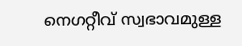നെഗറ്റീവ് സ്വഭാവമുള്ള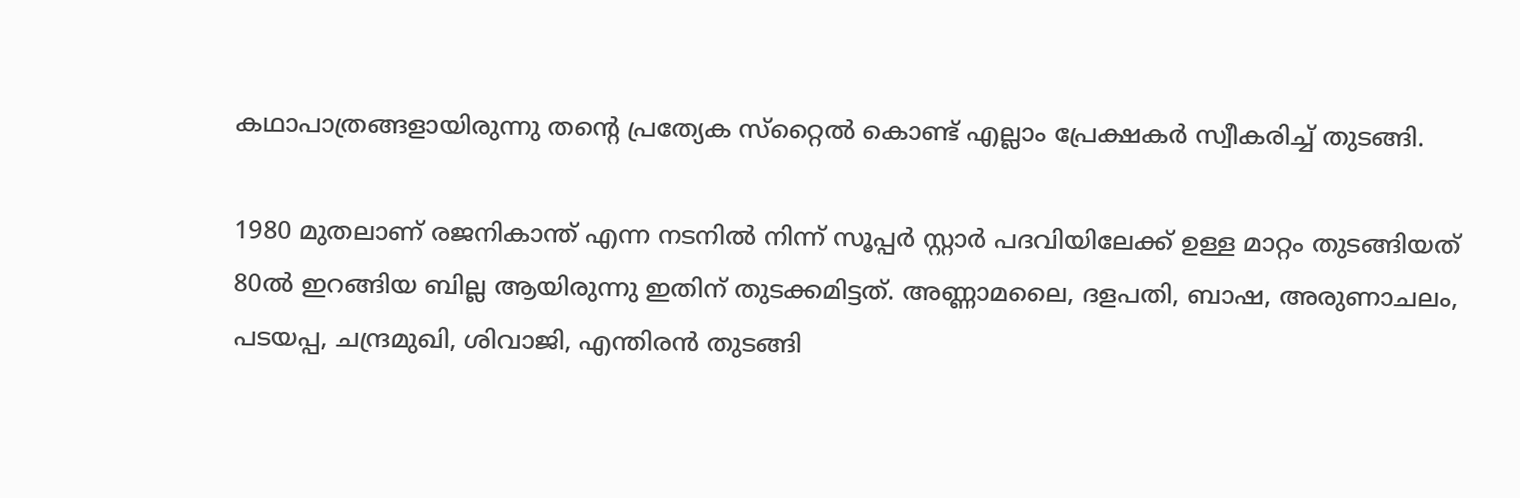കഥാപാത്രങ്ങളായിരുന്നു തന്റെ പ്രത്യേക സ്‌റ്റൈല്‍ കൊണ്ട് എല്ലാം പ്രേക്ഷകര്‍ സ്വീകരിച്ച് തുടങ്ങി.

1980 മുതലാണ് രജനികാന്ത് എന്ന നടനില്‍ നിന്ന് സൂപ്പര്‍ സ്റ്റാര്‍ പദവിയിലേക്ക് ഉള്ള മാറ്റം തുടങ്ങിയത് 80ല്‍ ഇറങ്ങിയ ബില്ല ആയിരുന്നു ഇതിന് തുടക്കമിട്ടത്. അണ്ണാമലൈ, ദളപതി, ബാഷ, അരുണാചലം, പടയപ്പ, ചന്ദ്രമുഖി, ശിവാജി, എന്തിരന്‍ തുടങ്ങി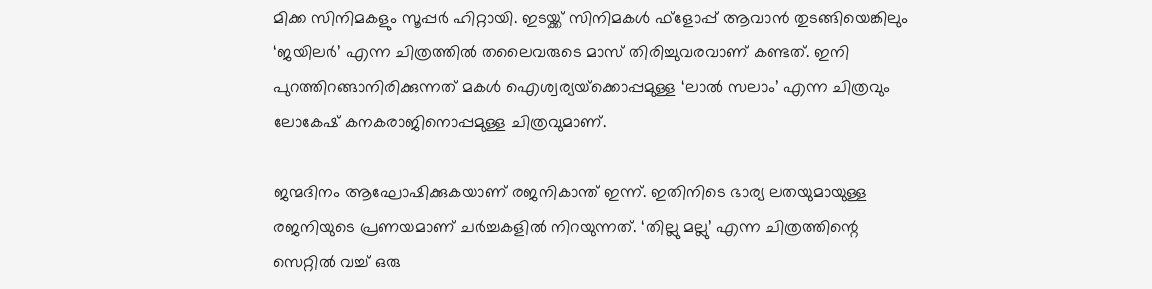മിക്ക സിനിമകളും സൂപ്പര്‍ ഹിറ്റായി. ഇടയ്ക്ക് സിനിമകള്‍ ഫ്‌ളോപ്പ് ആവാന്‍ തുടങ്ങിയെങ്കിലും ‘ജയിലര്‍’ എന്ന ചിത്രത്തില്‍ തലൈവരുടെ മാസ് തിരിച്ചുവരവാണ് കണ്ടത്. ഇനി പുറത്തിറങ്ങാനിരിക്കുന്നത് മകള്‍ ഐശ്വര്യയ്‌ക്കൊപ്പമുള്ള ‘ലാല്‍ സലാം’ എന്ന ചിത്രവും ലോകേഷ് കനകരാജിനൊപ്പമുള്ള ചിത്രവുമാണ്.

ജന്മദിനം ആഘോഷിക്കുകയാണ് രജനികാന്ത് ഇന്ന്. ഇതിനിടെ ഭാര്യ ലതയുമായുള്ള രജനിയുടെ പ്രണയമാണ് ചര്‍ച്ചകളില്‍ നിറയുന്നത്. ‘തില്ലു മല്ലു’ എന്ന ചിത്രത്തിന്റെ സെറ്റില്‍ വച്ച് ഒരു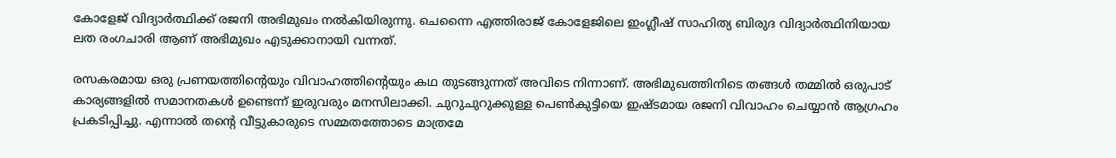കോളേജ് വിദ്യാര്‍ത്ഥിക്ക് രജനി അഭിമുഖം നല്‍കിയിരുന്നു. ചെന്നൈ എത്തിരാജ് കോളേജിലെ ഇംഗ്ലീഷ് സാഹിത്യ ബിരുദ വിദ്യാര്‍ത്ഥിനിയായ ലത രംഗചാരി ആണ് അഭിമുഖം എടുക്കാനായി വന്നത്.

രസകരമായ ഒരു പ്രണയത്തിന്റെയും വിവാഹത്തിന്റെയും കഥ തുടങ്ങുന്നത് അവിടെ നിന്നാണ്. അഭിമുഖത്തിനിടെ തങ്ങള്‍ തമ്മില്‍ ഒരുപാട് കാര്യങ്ങളില്‍ സമാനതകള്‍ ഉണ്ടെന്ന് ഇരുവരും മനസിലാക്കി. ചുറുചുറുക്കുള്ള പെണ്‍കുട്ടിയെ ഇഷ്ടമായ രജനി വിവാഹം ചെയ്യാന്‍ ആഗ്രഹം പ്രകടിപ്പിച്ചു. എന്നാല്‍ തന്റെ വീട്ടുകാരുടെ സമ്മതത്തോടെ മാത്രമേ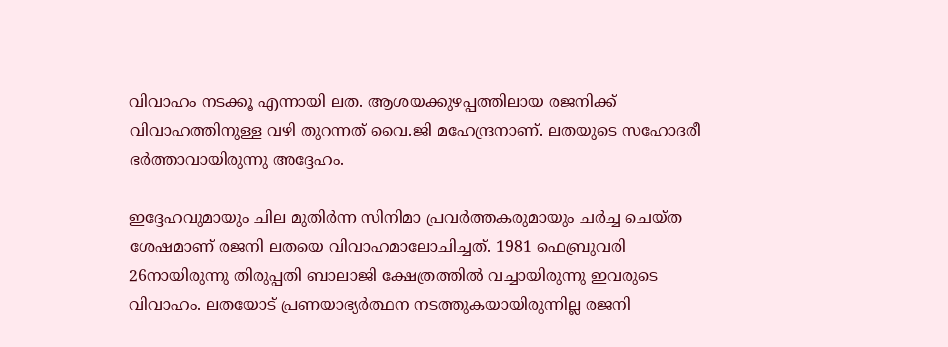വിവാഹം നടക്കൂ എന്നായി ലത. ആശയക്കുഴപ്പത്തിലായ രജനിക്ക് വിവാഹത്തിനുള്ള വഴി തുറന്നത് വൈ.ജി മഹേന്ദ്രനാണ്. ലതയുടെ സഹോദരീ ഭര്‍ത്താവായിരുന്നു അദ്ദേഹം.

ഇദ്ദേഹവുമായും ചില മുതിര്‍ന്ന സിനിമാ പ്രവര്‍ത്തകരുമായും ചര്‍ച്ച ചെയ്ത ശേഷമാണ് രജനി ലതയെ വിവാഹമാലോചിച്ചത്. 1981 ഫെബ്രുവരി 26നായിരുന്നു തിരുപ്പതി ബാലാജി ക്ഷേത്രത്തില്‍ വച്ചായിരുന്നു ഇവരുടെ വിവാഹം. ലതയോട് പ്രണയാഭ്യര്‍ത്ഥന നടത്തുകയായിരുന്നില്ല രജനി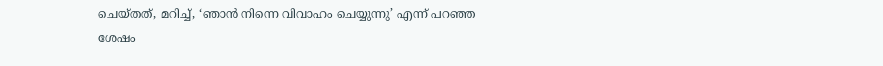ചെയ്തത്, മറിച്ച്, ‘ഞാന്‍ നിന്നെ വിവാഹം ചെയ്യുന്നു’ എന്ന് പറഞ്ഞ ശേഷം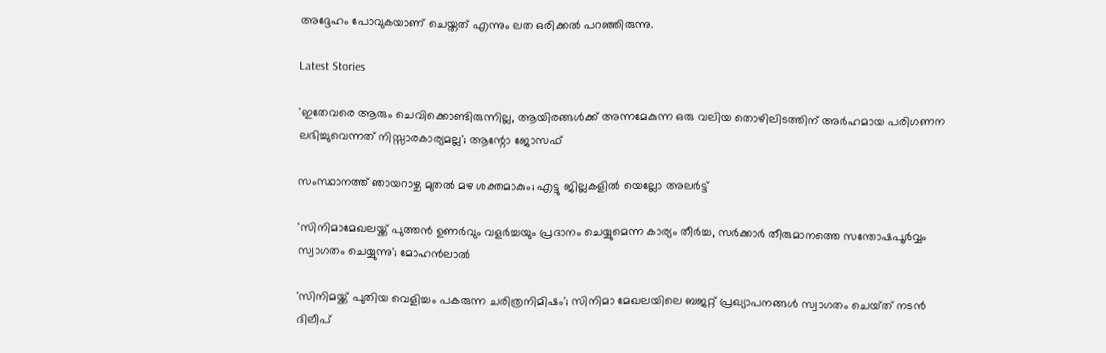അദ്ദേഹം പോവുകയാണ് ചെയ്തത് എന്നും ലത ഒരിക്കല്‍ പറഞ്ഞിരുന്നു.

Latest Stories

'ഇതേവരെ ആരും ചെവിക്കൊണ്ടിരുന്നില്ല, ആയിരങ്ങൾക്ക് അന്നമേകുന്ന ഒരു വലിയ തൊഴിലിടത്തിന് അർഹമായ പരിഗണന ലഭിച്ചുവെന്നത് നിസ്സാരകാര്യമല്ല'; ആന്റോ ജോസഫ്

സംസ്ഥാനത്ത് ഞായറാഴ്ച മുതല്‍ മഴ ശക്തമാകും; എട്ടു ജില്ലകളില്‍ യെല്ലോ അലര്‍ട്ട്

'സിനിമാമേഖലയ്ക്ക് പുത്തന്‍ ഉണര്‍വും വളര്‍ച്ചയും പ്രദാനം ചെയ്യുമെന്ന കാര്യം തീര്‍ച്ച, സര്‍ക്കാര്‍ തീരുമാനത്തെ സന്തോഷപൂര്‍വ്വം സ്വാഗതം ചെയ്യുന്നു'; മോഹൻലാൽ

'സിനിമയ്ക്ക് പുതിയ വെളിച്ചം പകരുന്ന ചരിത്രനിമിഷം'; സിനിമാ മേഖലയിലെ ബജറ്റ് പ്രഖ്യാപനങ്ങൾ സ്വാഗതം ചെയ്‌ത് നടൻ ദിലീപ്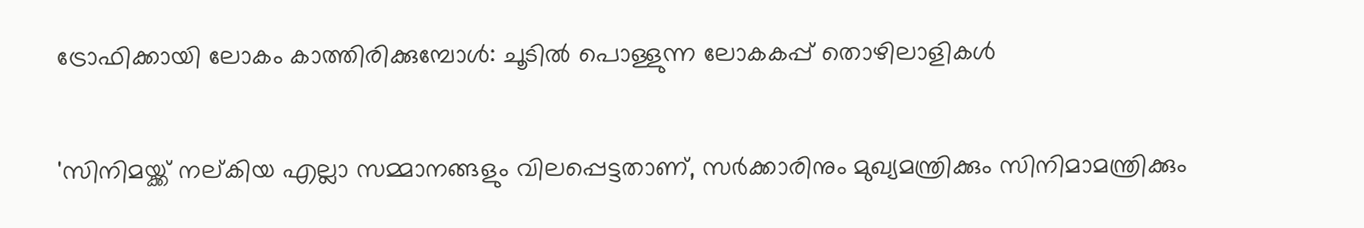ട്രോഫിക്കായി ലോകം കാത്തിരിക്കുമ്പോൾ: ചൂടിൽ പൊള്ളുന്ന ലോകകപ്പ് തൊഴിലാളികൾ

'സിനിമയ്ക്ക് നല്കിയ എല്ലാ സമ്മാനങ്ങളും വിലപ്പെട്ടതാണ്, സർക്കാരിനും മുഖ്യമന്ത്രിക്കും സിനിമാമന്ത്രിക്കും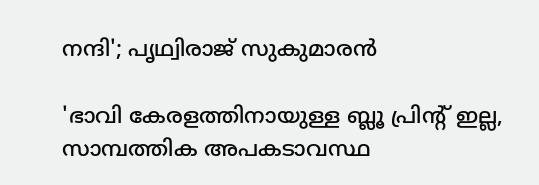നന്ദി'; പൃഥ്വിരാജ് സുകുമാരൻ

'ഭാവി കേരളത്തിനായുള്ള ബ്ലൂ പ്രിന്റ് ഇല്ല, സാമ്പത്തിക അപകടാവസ്ഥ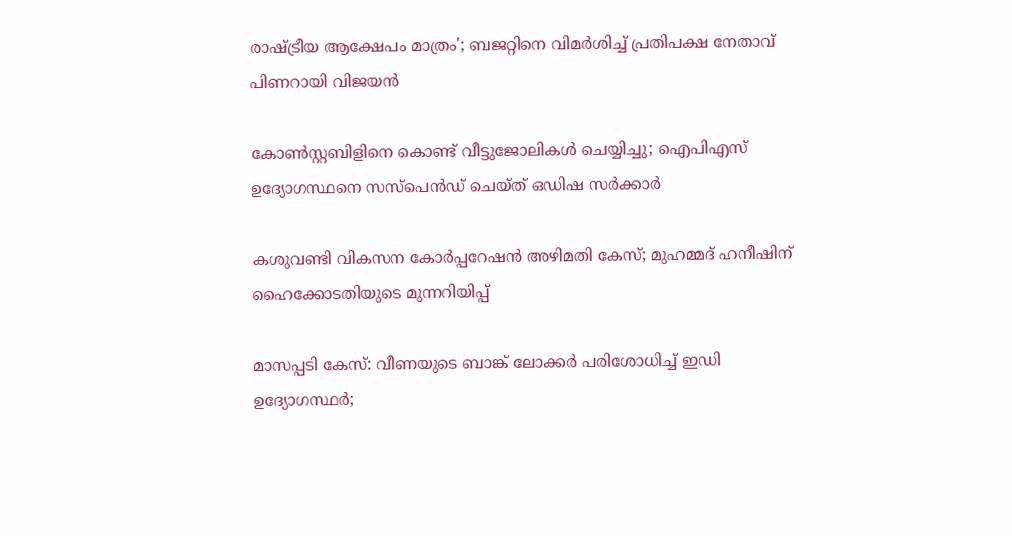രാഷ്ട്രീയ ആക്ഷേപം മാത്രം'; ബജറ്റിനെ വിമർശിച്ച് പ്രതിപക്ഷ നേതാവ് പിണറായി വിജയൻ

കോണ്‍സ്റ്റബിളിനെ കൊണ്ട് വീട്ടുജോലികള്‍ ചെയ്യിച്ചു; ഐപിഎസ് ഉദ്യോഗസ്ഥനെ സസ്‌പെന്‍ഡ് ചെയ്ത് ഒഡിഷ സര്‍ക്കാര്‍

കശുവണ്ടി വികസന കോർപ്പറേഷൻ അഴിമതി കേസ്; മുഹമ്മദ് ഹനീഷിന് ഹൈക്കോടതിയുടെ മുന്നറിയിപ്പ്

മാസപ്പടി കേസ്: വീണയുടെ ബാങ്ക് ലോക്കർ പരിശോധിച്ച് ഇഡി ഉദ്യോഗസ്ഥർ;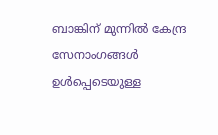ബാങ്കിന് മുന്നിൽ കേന്ദ്ര സേനാംഗങ്ങൾ ഉൾപ്പെടെയുള്ള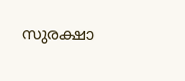സുരക്ഷാ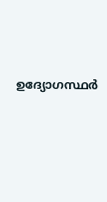ഉദ്യോഗസ്ഥർ